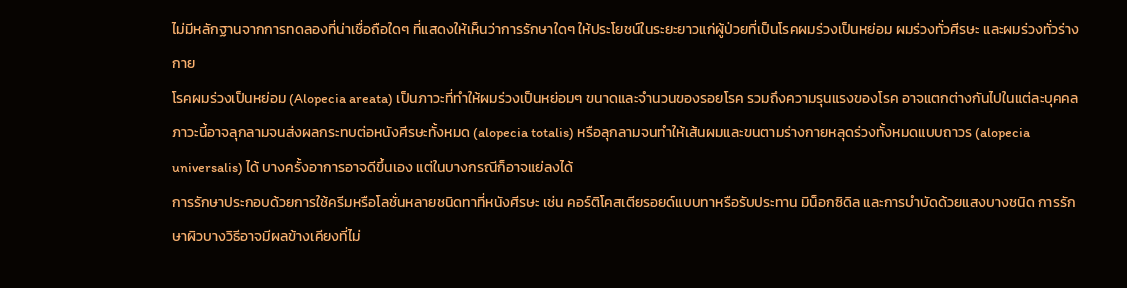ไม่มีหลักฐานจากการทดลองที่น่าเชื่อถือใดๆ ที่แสดงให้เห็นว่าการรักษาใดๆ ให้ประโยชน์ในระยะยาวแก่ผู้ป่วยที่เป็นโรคผมร่วงเป็นหย่อม ผมร่วงทั่วศีรษะ และผมร่วงทั่วร่างกาย
โรคผมร่วงเป็นหย่อม (Alopecia areata) เป็นภาวะที่ทำให้ผมร่วงเป็นหย่อมๆ ขนาดและจำนวนของรอยโรค รวมถึงความรุนแรงของโรค อาจแตกต่างกันไปในแต่ละบุคคล ภาวะนี้อาจลุกลามจนส่งผลกระทบต่อหนังศีรษะทั้งหมด (alopecia totalis) หรือลุกลามจนทำให้เส้นผมและขนตามร่างกายหลุดร่วงทั้งหมดแบบถาวร (alopecia universalis) ได้ บางครั้งอาการอาจดีขึ้นเอง แต่ในบางกรณีก็อาจแย่ลงได้
การรักษาประกอบด้วยการใช้ครีมหรือโลชั่นหลายชนิดทาที่หนังศีรษะ เช่น คอร์ติโคสเตียรอยด์แบบทาหรือรับประทาน มิน็อกซิดิล และการบำบัดด้วยแสงบางชนิด การรักษาผิวบางวิธีอาจมีผลข้างเคียงที่ไม่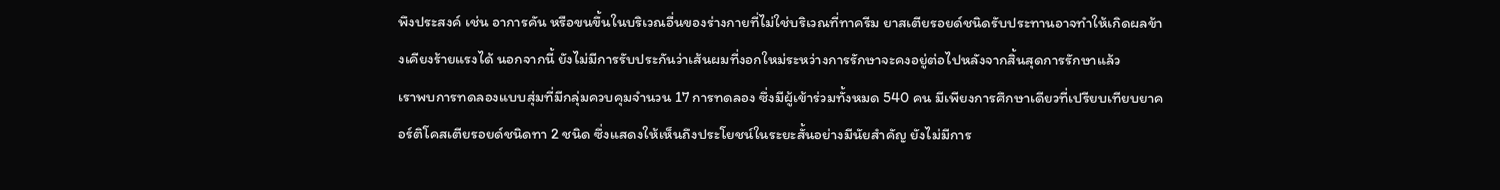พึงประสงค์ เช่น อาการคัน หรือขนขึ้นในบริเวณอื่นของร่างกายที่ไม่ใช่บริเวณที่ทาครีม ยาสเตียรอยด์ชนิดรับประทานอาจทำให้เกิดผลข้างเคียงร้ายแรงได้ นอกจากนี้ ยังไม่มีการรับประกันว่าเส้นผมที่งอกใหม่ระหว่างการรักษาจะคงอยู่ต่อไปหลังจากสิ้นสุดการรักษาแล้ว
เราพบการทดลองแบบสุ่มที่มีกลุ่มควบคุมจำนวน 17 การทดลอง ซึ่งมีผู้เข้าร่วมทั้งหมด 540 คน มีเพียงการศึกษาเดียวที่เปรียบเทียบยาคอร์ติโคสเตียรอยด์ชนิดทา 2 ชนิด ซึ่งแสดงให้เห็นถึงประโยชน์ในระยะสั้นอย่างมีนัยสำคัญ ยังไม่มีการ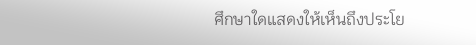ศึกษาใดแสดงให้เห็นถึงประโย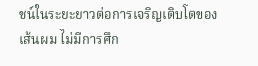ชน์ในระยะยาวต่อการเจริญเติบโตของเส้นผม ไม่มีการศึก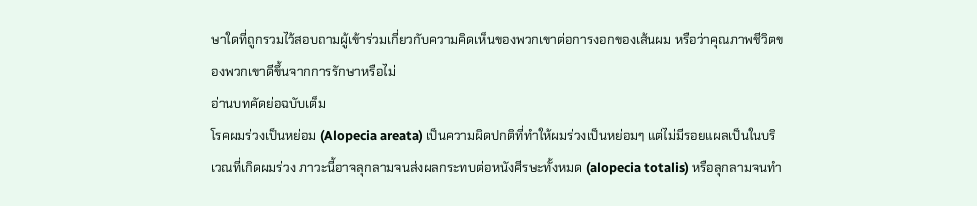ษาใดที่ถูกรวมไว้สอบถามผู้เข้าร่วมเกี่ยวกับความคิดเห็นของพวกเขาต่อการงอกของเส้นผม หรือว่าคุณภาพชีวิตของพวกเขาดีขึ้นจากการรักษาหรือไม่
อ่านบทคัดย่อฉบับเต็ม
โรคผมร่วงเป็นหย่อม (Alopecia areata) เป็นความผิดปกติที่ทำให้ผมร่วงเป็นหย่อมๆ แต่ไม่มีรอยแผลเป็นในบริเวณที่เกิดผมร่วง ภาวะนี้อาจลุกลามจนส่งผลกระทบต่อหนังศีรษะทั้งหมด (alopecia totalis) หรือลุกลามจนทำ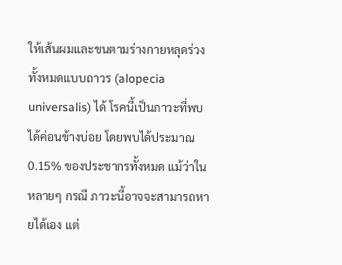ให้เส้นผมและขนตามร่างกายหลุดร่วงทั้งหมดแบบถาวร (alopecia universalis) ได้ โรคนี้เป็นภาวะที่พบได้ค่อนข้างบ่อย โดยพบได้ประมาณ 0.15% ของประชากรทั้งหมด แม้ว่าในหลายๆ กรณี ภาวะนี้อาจจะสามารถหายได้เอง แต่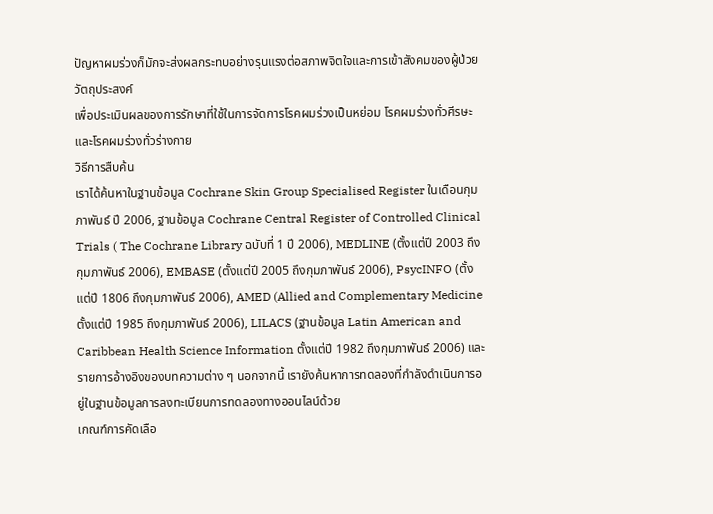ปัญหาผมร่วงก็มักจะส่งผลกระทบอย่างรุนแรงต่อสภาพจิตใจและการเข้าสังคมของผู้ป่วย
วัตถุประสงค์
เพื่อประเมินผลของการรักษาที่ใช้ในการจัดการโรคผมร่วงเป็นหย่อม โรคผมร่วงทั่วศีรษะ และโรคผมร่วงทั่วร่างกาย
วิธีการสืบค้น
เราได้ค้นหาในฐานข้อมูล Cochrane Skin Group Specialised Register ในเดือนกุมภาพันธ์ ปี 2006, ฐานข้อมูล Cochrane Central Register of Controlled Clinical Trials ( The Cochrane Library ฉบับที่ 1 ปี 2006), MEDLINE (ตั้งแต่ปี 2003 ถึงกุมภาพันธ์ 2006), EMBASE (ตั้งแต่ปี 2005 ถึงกุมภาพันธ์ 2006), PsycINFO (ตั้งแต่ปี 1806 ถึงกุมภาพันธ์ 2006), AMED (Allied and Complementary Medicine ตั้งแต่ปี 1985 ถึงกุมภาพันธ์ 2006), LILACS (ฐานข้อมูล Latin American and Caribbean Health Science Information ตั้งแต่ปี 1982 ถึงกุมภาพันธ์ 2006) และรายการอ้างอิงของบทความต่าง ๆ นอกจากนี้ เรายังค้นหาการทดลองที่กำลังดำเนินการอยู่ในฐานข้อมูลการลงทะเบียนการทดลองทางออนไลน์ด้วย
เกณฑ์การคัดเลือ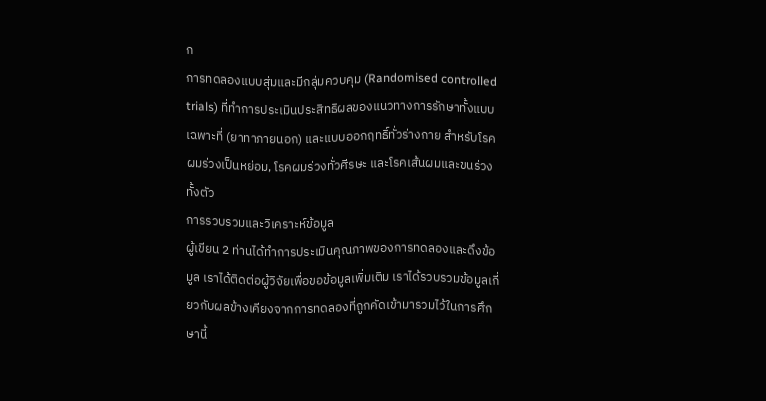ก
การทดลองแบบสุ่มและมีกลุ่มควบคุม (Randomised controlled trials) ที่ทำการประเมินประสิทธิผลของแนวทางการรักษาทั้งแบบเฉพาะที่ (ยาทาภายนอก) และแบบออกฤทธิ์ทั่วร่างกาย สำหรับโรคผมร่วงเป็นหย่อม, โรคผมร่วงทั่วศีรษะ และโรคเส้นผมและขนร่วงทั้งตัว
การรวบรวมและวิเคราะห์ข้อมูล
ผู้เขียน 2 ท่านได้ทำการประเมินคุณภาพของการทดลองและดึงข้อมูล เราได้ติดต่อผู้วิจัยเพื่อขอข้อมูลเพิ่มเติม เราได้รวบรวมข้อมูลเกี่ยวกับผลข้างเคียงจากการทดลองที่ถูกคัดเข้ามารวมไว้ในการศึกษานี้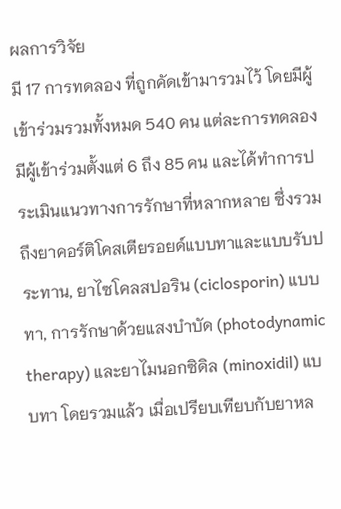ผลการวิจัย
มี 17 การทดลอง ที่ถูกคัดเข้ามารวมไว้ โดยมีผู้เข้าร่วมรวมทั้งหมด 540 คน แต่ละการทดลองมีผู้เข้าร่วมตั้งแต่ 6 ถึง 85 คน และได้ทำการประเมินแนวทางการรักษาที่หลากหลาย ซึ่งรวมถึงยาคอร์ติโคสเตียรอยด์แบบทาและแบบรับประทาน, ยาไซโคลสปอริน (ciclosporin) แบบทา, การรักษาด้วยแสงบำบัด (photodynamic therapy) และยาไมนอกซิดิล (minoxidil) แบบทา โดยรวมแล้ว เมื่อเปรียบเทียบกับยาหล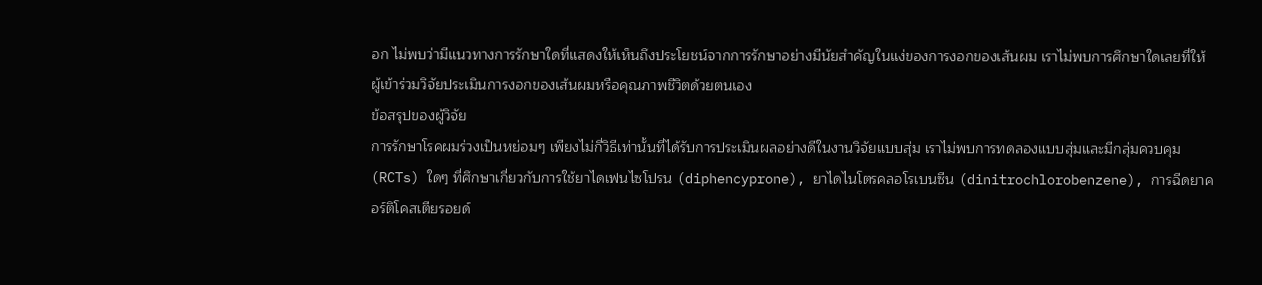อก ไม่พบว่ามีแนวทางการรักษาใดที่แสดงให้เห็นถึงประโยชน์จากการรักษาอย่างมีนัยสำคัญในแง่ของการงอกของเส้นผม เราไม่พบการศึกษาใดเลยที่ให้ผู้เข้าร่วมวิจัยประเมินการงอกของเส้นผมหรือคุณภาพชีวิตด้วยตนเอง
ข้อสรุปของผู้วิจัย
การรักษาโรคผมร่วงเป็นหย่อมๆ เพียงไม่กี่วิธีเท่านั้นที่ได้รับการประเมินผลอย่างดีในงานวิจัยแบบสุ่ม เราไม่พบการทดลองแบบสุ่มและมีกลุ่มควบคุม (RCTs) ใดๆ ที่ศึกษาเกี่ยวกับการใช้ยาไดเฟนไซโปรน (diphencyprone), ยาไดไนโตรคลอโรเบนซีน (dinitrochlorobenzene), การฉีดยาคอร์ติโคสเตียรอยด์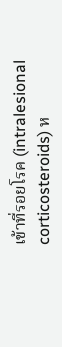เข้าที่รอยโรค (intralesional corticosteroids) ห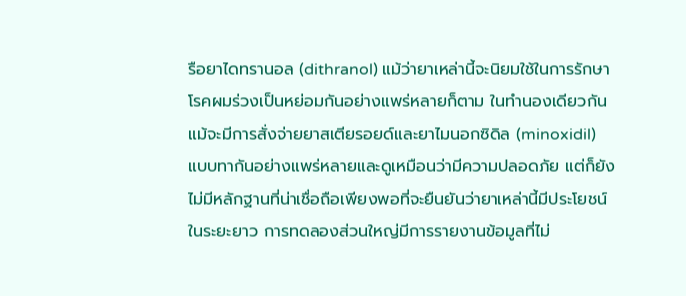รือยาไดทรานอล (dithranol) แม้ว่ายาเหล่านี้จะนิยมใช้ในการรักษาโรคผมร่วงเป็นหย่อมกันอย่างแพร่หลายก็ตาม ในทำนองเดียวกัน แม้จะมีการสั่งจ่ายยาสเตียรอยด์และยาไมนอกซิดิล (minoxidil) แบบทากันอย่างแพร่หลายและดูเหมือนว่ามีความปลอดภัย แต่ก็ยังไม่มีหลักฐานที่น่าเชื่อถือเพียงพอที่จะยืนยันว่ายาเหล่านี้มีประโยชน์ในระยะยาว การทดลองส่วนใหญ่มีการรายงานข้อมูลที่ไม่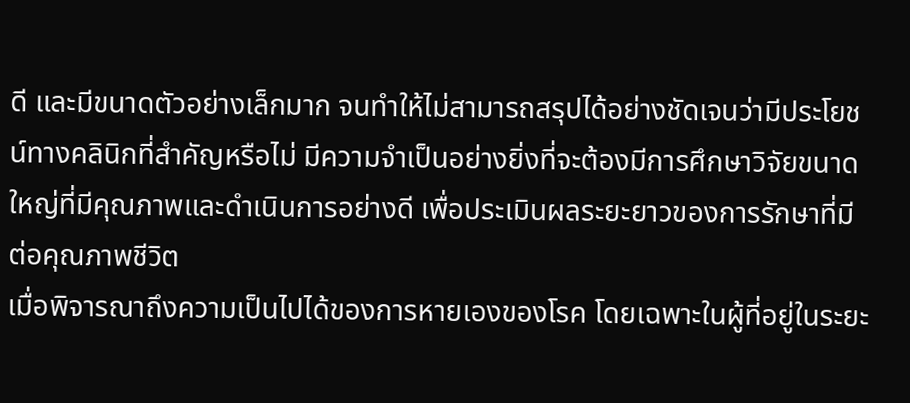ดี และมีขนาดตัวอย่างเล็กมาก จนทำให้ไม่สามารถสรุปได้อย่างชัดเจนว่ามีประโยชน์ทางคลินิกที่สำคัญหรือไม่ มีความจำเป็นอย่างยิ่งที่จะต้องมีการศึกษาวิจัยขนาดใหญ่ที่มีคุณภาพและดำเนินการอย่างดี เพื่อประเมินผลระยะยาวของการรักษาที่มีต่อคุณภาพชีวิต
เมื่อพิจารณาถึงความเป็นไปได้ของการหายเองของโรค โดยเฉพาะในผู้ที่อยู่ในระยะ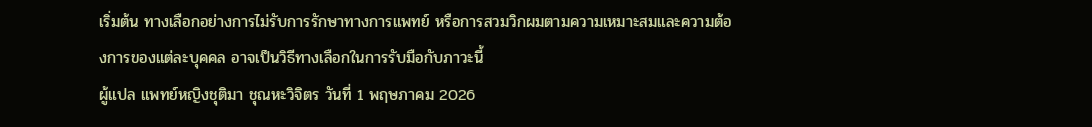เริ่มต้น ทางเลือกอย่างการไม่รับการรักษาทางการแพทย์ หรือการสวมวิกผมตามความเหมาะสมและความต้องการของแต่ละบุคคล อาจเป็นวิธีทางเลือกในการรับมือกับภาวะนี้
ผู้แปล แพทย์หญิงชุติมา ชุณหะวิจิตร วันที่ 1 พฤษภาคม 2026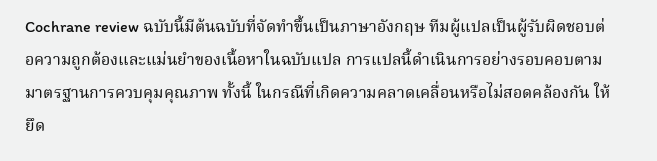Cochrane review ฉบับนี้มีต้นฉบับที่จัดทำขึ้นเป็นภาษาอังกฤษ ทีมผู้แปลเป็นผู้รับผิดชอบต่อความถูกต้องและแม่นยำของเนื้อหาในฉบับแปล การแปลนี้ดำเนินการอย่างรอบคอบตามมาตรฐานการควบคุมคุณภาพ ทั้งนี้ ในกรณีที่เกิดความคลาดเคลื่อนหรือไม่สอดคล้องกัน ให้ยึด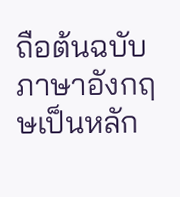ถือต้นฉบับภาษาอังกฤษเป็นหลัก